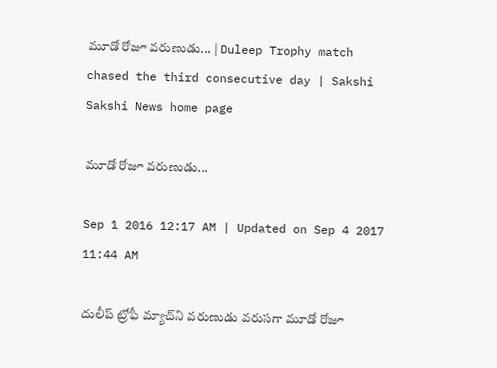మూడో రోజూ వరుణుడు... | Duleep Trophy match chased the third consecutive day | Sakshi
Sakshi News home page

మూడో రోజూ వరుణుడు...

Sep 1 2016 12:17 AM | Updated on Sep 4 2017 11:44 AM

దులీప్ ట్రోఫీ మ్యాచ్‌ని వరుణుడు వరుసగా మూడో రోజూ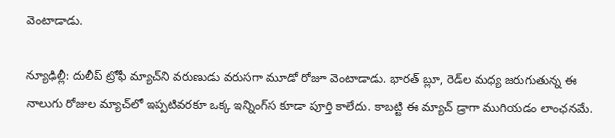వెంటాడాడు.

న్యూఢిల్లీ: దులీప్ ట్రోఫీ మ్యాచ్‌ని వరుణుడు వరుసగా మూడో రోజూ వెంటాడాడు. భారత్ బ్లూ, రెడ్‌ల మధ్య జరుగుతున్న ఈ నాలుగు రోజుల మ్యాచ్‌లో ఇప్పటివరకూ ఒక్క ఇన్నింగ్‌‌స కూడా పూర్తి కాలేదు. కాబట్టి ఈ మ్యాచ్ డ్రాగా ముగియడం లాంఛనమే.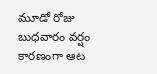మూడో రోజు బుధవారం వర్షం కారణంగా ఆట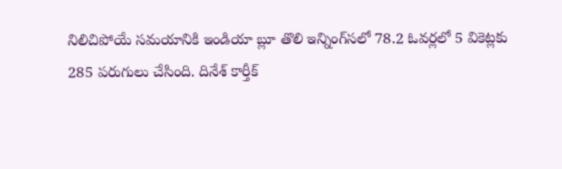నిలిచిపోయే సమయానికి ఇండియా బ్లూ తొలి ఇన్నింగ్‌‌సలో 78.2 ఓవర్లలో 5 వికెట్లకు 285 పరుగులు చేసింది. దినేశ్ కార్తీక్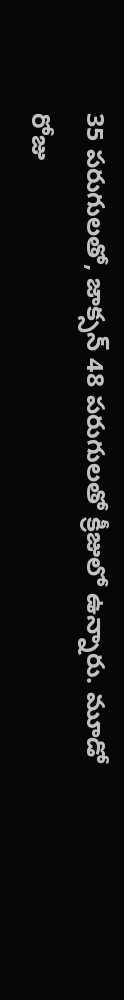35 పరుగులతో, జాక్సన్ 48 పరుగులతో క్రీజులో ఉన్నారు. మూడో రోజు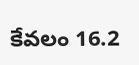కేవలం 16.2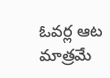ఓవర్ల ఆట మాత్రమే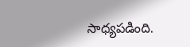సాధ్యపడింది.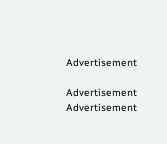Advertisement

Advertisement
Advertisement